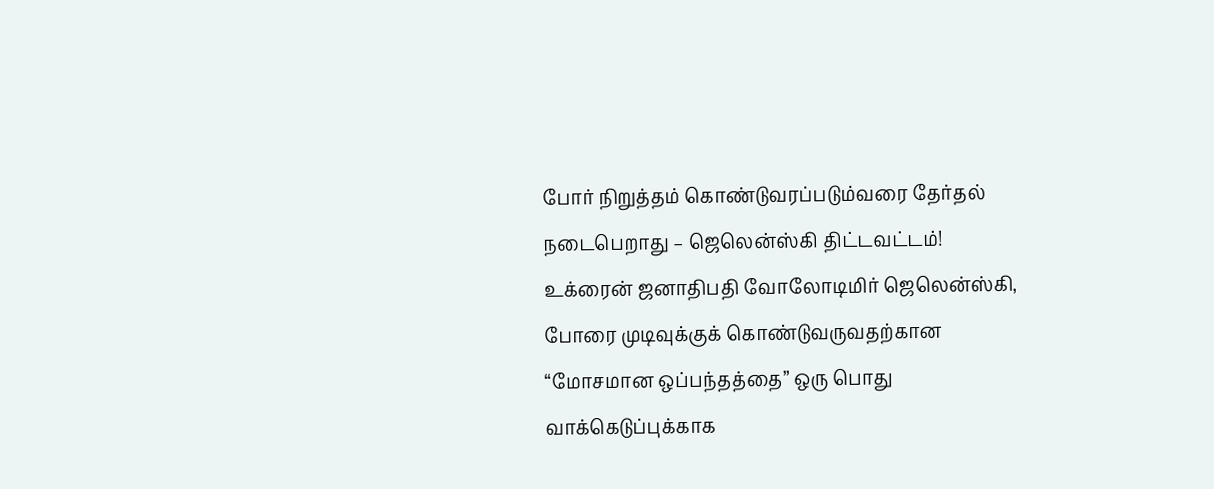போர் நிறுத்தம் கொண்டுவரப்படும்வரை தேர்தல் நடைபெறாது – ஜெலென்ஸ்கி திட்டவட்டம்!
உக்ரைன் ஜனாதிபதி வோலோடிமிர் ஜெலென்ஸ்கி, போரை முடிவுக்குக் கொண்டுவருவதற்கான “மோசமான ஒப்பந்தத்தை” ஒரு பொது வாக்கெடுப்புக்காக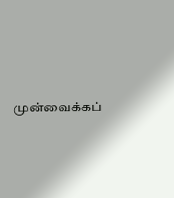முன்வைக்கப்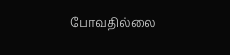போவதில்லை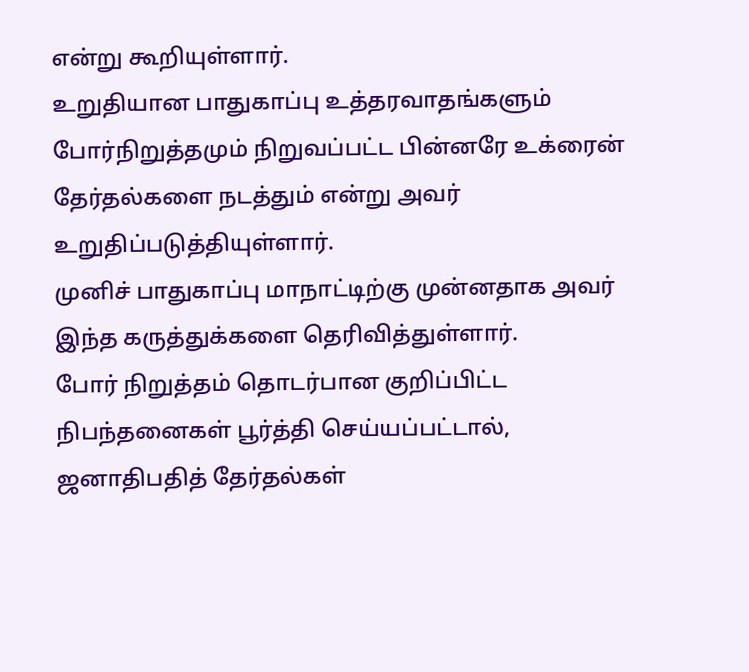என்று கூறியுள்ளார்.
உறுதியான பாதுகாப்பு உத்தரவாதங்களும் போர்நிறுத்தமும் நிறுவப்பட்ட பின்னரே உக்ரைன் தேர்தல்களை நடத்தும் என்று அவர் உறுதிப்படுத்தியுள்ளார்.
முனிச் பாதுகாப்பு மாநாட்டிற்கு முன்னதாக அவர் இந்த கருத்துக்களை தெரிவித்துள்ளார்.
போர் நிறுத்தம் தொடர்பான குறிப்பிட்ட நிபந்தனைகள் பூர்த்தி செய்யப்பட்டால், ஜனாதிபதித் தேர்தல்கள்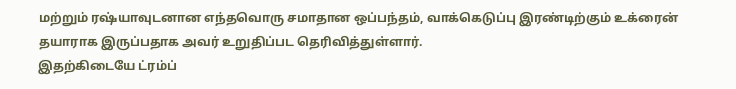மற்றும் ரஷ்யாவுடனான எந்தவொரு சமாதான ஒப்பந்தம், வாக்கெடுப்பு இரண்டிற்கும் உக்ரைன் தயாராக இருப்பதாக அவர் உறுதிப்பட தெரிவித்துள்ளார்.
இதற்கிடையே ட்ரம்ப்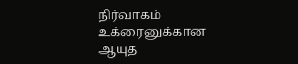நிர்வாகம் உக்ரைனுக்கான ஆயுத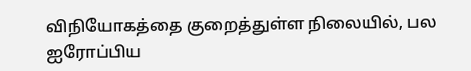விநியோகத்தை குறைத்துள்ள நிலையில், பல ஐரோப்பிய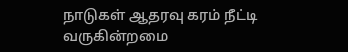நாடுகள் ஆதரவு கரம் நீட்டி வருகின்றமை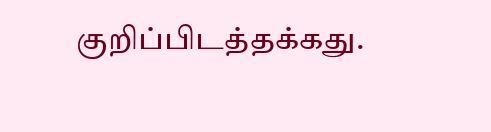குறிப்பிடத்தக்கது.